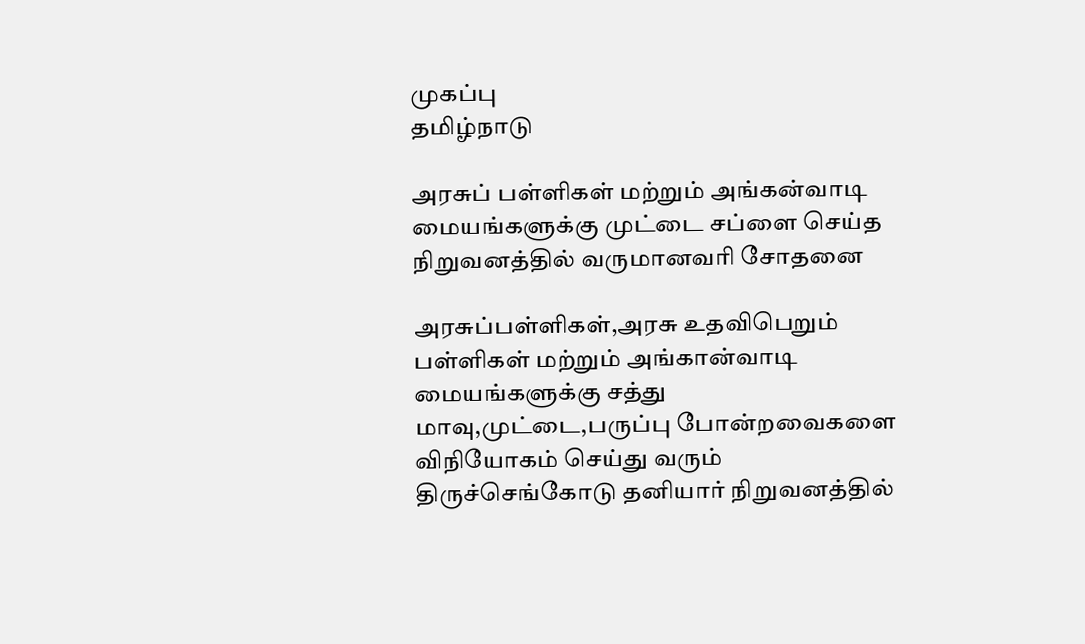முகப்பு
தமிழ்நாடு

அரசுப் பள்ளிகள் மற்றும் அங்கன்வாடி மையங்களுக்கு முட்டை சப்ளை செய்த நிறுவனத்தில் வருமானவரி சோதனை

அரசுப்பள்ளிகள்,அரசு உதவிபெறும் பள்ளிகள் மற்றும் அங்கான்வாடி மையங்களுக்கு சத்து மாவு,முட்டை,பருப்பு போன்றவைகளை விநியோகம் செய்து வரும் திருச்செங்கோடு தனியார் நிறுவனத்தில்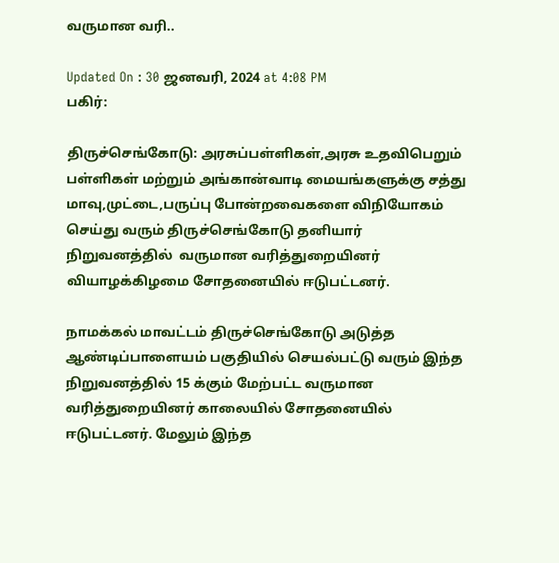வருமான வரி..

Updated On : 30 ஜனவரி, 2024 at 4:08 PM
பகிர்:

திருச்செங்கோடு: அரசுப்பள்ளிகள்,அரசு உதவிபெறும் பள்ளிகள் மற்றும் அங்கான்வாடி மையங்களுக்கு சத்து மாவு,முட்டை,பருப்பு போன்றவைகளை விநியோகம் செய்து வரும் திருச்செங்கோடு தனியார் நிறுவனத்தில்  வருமான வரித்துறையினர் வியாழக்கிழமை சோதனையில் ஈடுபட்டனர்.

நாமக்கல் மாவட்டம் திருச்செங்கோடு அடுத்த ஆண்டிப்பாளையம் பகுதியில் செயல்பட்டு வரும் இந்த நிறுவனத்தில் 15 க்கும் மேற்பட்ட வருமான வரித்துறையினர் காலையில் சோதனையில் ஈடுபட்டனர். மேலும் இந்த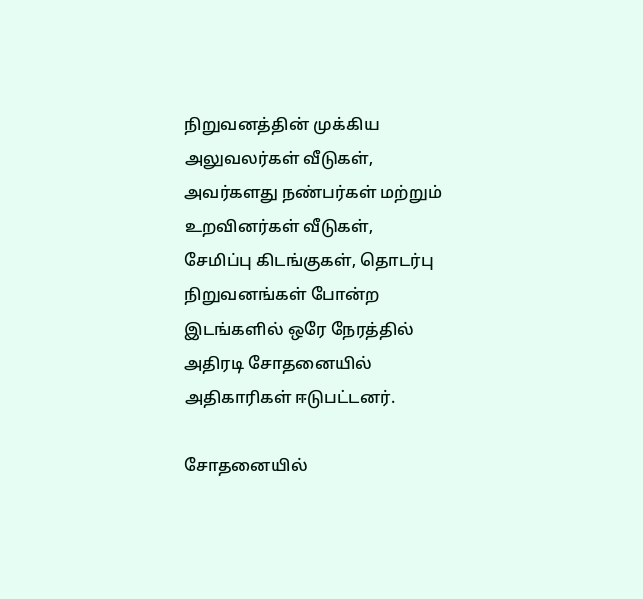நிறுவனத்தின் முக்கிய அலுவலர்கள் வீடுகள், அவர்களது நண்பர்கள் மற்றும் உறவினர்கள் வீடுகள், சேமிப்பு கிடங்குகள், தொடர்பு நிறுவனங்கள் போன்ற இடங்களில் ஒரே நேரத்தில் அதிரடி சோதனையில் அதிகாரிகள் ஈடுபட்டனர்.

சோதனையில்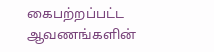கைபற்றப்பட்ட ஆவணங்களின்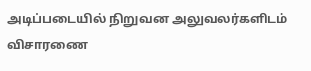அடிப்படையில் நிறுவன அலுவலர்களிடம் விசாரணை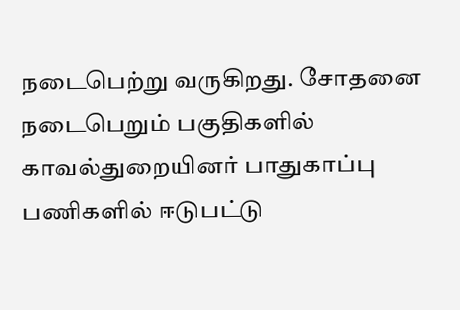நடைபெற்று வருகிறது. சோதனை நடைபெறும் பகுதிகளில் காவல்துறையினர் பாதுகாப்பு பணிகளில் ஈடுபட்டு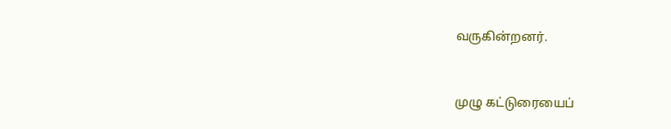வருகின்றனர்.


முழு கட்டுரையைப்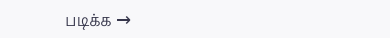படிக்க →